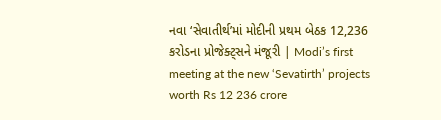નવા ‘સેવાતીર્થ’માં મોદીની પ્રથમ બેઠક 12,236 કરોડના પ્રોજેક્ટ્સને મંજૂરી | Modi’s first meeting at the new ‘Sevatirth’ projects worth Rs 12 236 crore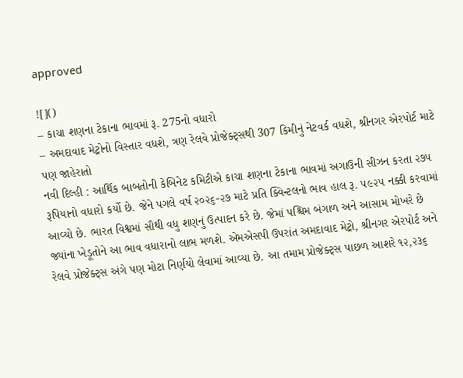approved

![]()
– કાચા શણના ટેકાના ભાવમાં રૂ. 275નો વધારો
– અમદાવાદ મેટ્રોનો વિસ્તાર વધશે, ત્રણ રેલવે પ્રોજેક્ટ્સથી 307 કિમીનું નેટવર્ક વધશે, શ્રીનગર એરપોર્ટ માટે પણ જાહેરાતો
નવી દિલ્હી : આર્થિક બાબતોની કેબિનેટ કમિટીએ કાચા શણના ટેકાના ભાવમાં અગાઉની સીઝન કરતા ૨૭૫ રૂપિયાનો વધારો કર્યો છે. જેને પગલે વર્ષ ૨૦૨૬-૨૭ માટે પ્રતિ ક્વિન્ટલનો ભાવ હાલ રૂ. ૫૯૨૫ નક્કી કરવામાં આવ્યો છે. ભારત વિશ્વમાં સૌથી વધુ શણનું ઉત્પાદન કરે છે. જેમાં પશ્ચિમ બંગાળ અને આસામ મોખરે છે જ્યાંના ખેડૂતોને આ ભાવ વધારાનો લાભ મળશે. એમએસપી ઉપરાંત અમદાવાદ મેટ્રો, શ્રીનગર એરપોર્ટ અને રેલવે પ્રોજેક્ટ્સ અંગે પણ મોટા નિર્ણયો લેવામાં આવ્યા છે. આ તમામ પ્રોજેક્ટ્સ પાછળ આશરે ૧૨,૨૩૬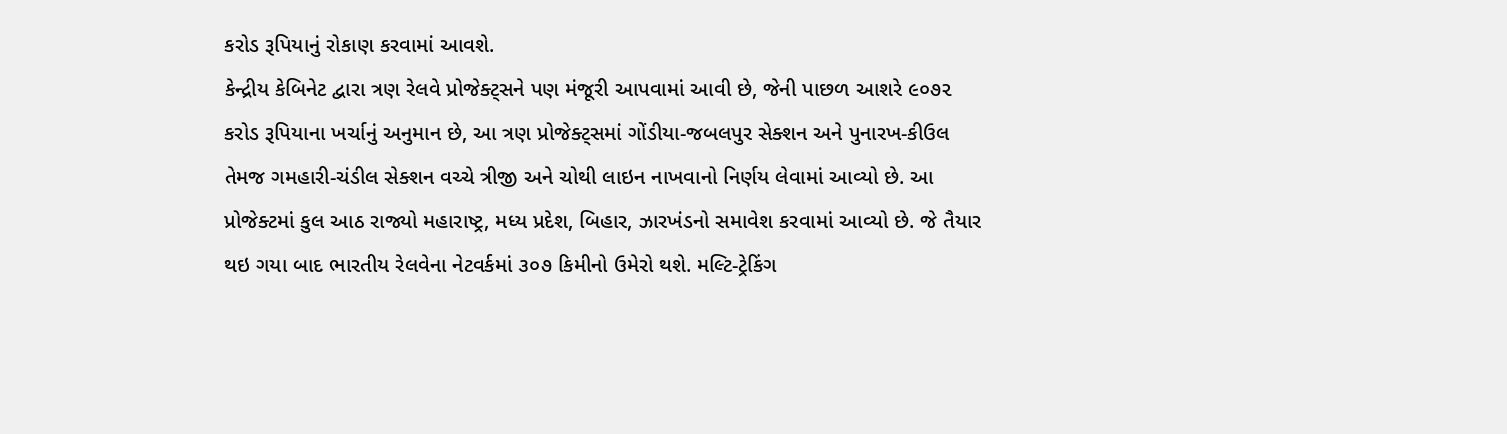કરોડ રૂપિયાનું રોકાણ કરવામાં આવશે.
કેન્દ્રીય કેબિનેટ દ્વારા ત્રણ રેલવે પ્રોજેક્ટ્સને પણ મંજૂરી આપવામાં આવી છે, જેની પાછળ આશરે ૯૦૭૨ કરોડ રૂપિયાના ખર્ચાનું અનુમાન છે, આ ત્રણ પ્રોજેક્ટ્સમાં ગોંડીયા-જબલપુર સેક્શન અને પુનારખ-કીઉલ તેમજ ગમહારી-ચંડીલ સેક્શન વચ્ચે ત્રીજી અને ચોથી લાઇન નાખવાનો નિર્ણય લેવામાં આવ્યો છે. આ પ્રોજેક્ટમાં કુલ આઠ રાજ્યો મહારાષ્ટ્ર, મધ્ય પ્રદેશ, બિહાર, ઝારખંડનો સમાવેશ કરવામાં આવ્યો છે. જે તૈયાર થઇ ગયા બાદ ભારતીય રેલવેના નેટવર્કમાં ૩૦૭ કિમીનો ઉમેરો થશે. મલ્ટિ-ટ્રેકિંગ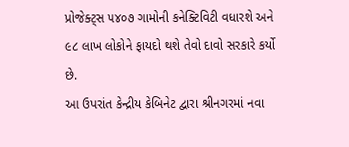પ્રોજેક્ટ્સ ૫૪૦૭ ગામોની કનેક્ટિવિટી વધારશે અને ૯૮ લાખ લોકોને ફાયદો થશે તેવો દાવો સરકારે કર્યો છે.
આ ઉપરાંત કેન્દ્રીય કેબિનેટ દ્વારા શ્રીનગરમાં નવા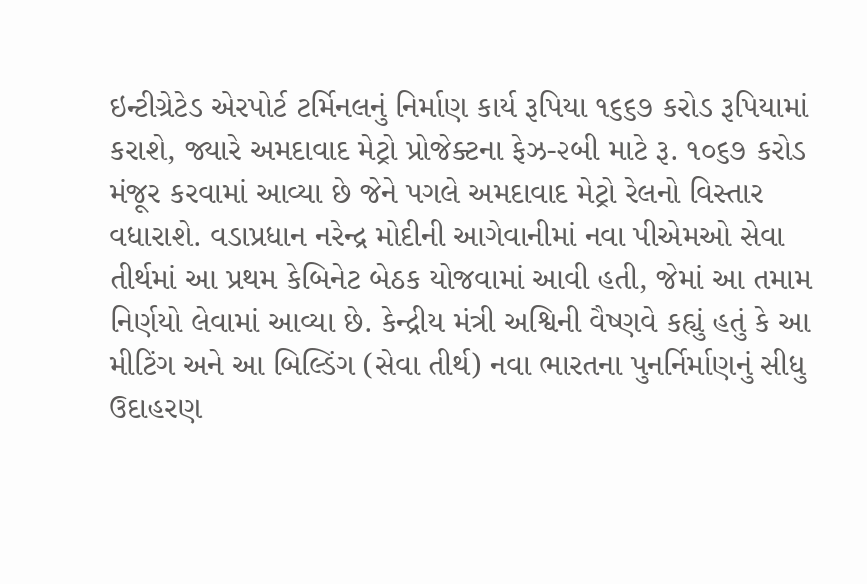ઇન્ટીગ્રેટેડ એરપોર્ટ ટર્મિનલનું નિર્માણ કાર્ય રૂપિયા ૧૬૬૭ કરોડ રૂપિયામાં કરાશે, જ્યારે અમદાવાદ મેટ્રો પ્રોજેક્ટના ફેઝ-૨બી માટે રૂ. ૧૦૬૭ કરોડ મંજૂર કરવામાં આવ્યા છે જેને પગલે અમદાવાદ મેટ્રો રેલનો વિસ્તાર વધારાશે. વડાપ્રધાન નરેન્દ્ર મોદીની આગેવાનીમાં નવા પીએમઓ સેવા તીર્થમાં આ પ્રથમ કેબિનેટ બેઠક યોજવામાં આવી હતી, જેમાં આ તમામ નિર્ણયો લેવામાં આવ્યા છે. કેન્દ્રીય મંત્રી અશ્વિની વૈષ્ણવે કહ્યું હતું કે આ મીટિંગ અને આ બિલ્ડિંગ (સેવા તીર્થ) નવા ભારતના પુનર્નિર્માણનું સીધુ ઉદાહરણ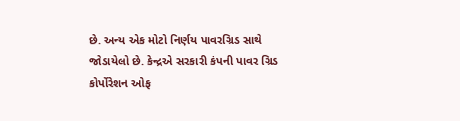છે. અન્ય એક મોટો નિર્ણય પાવરગ્રિડ સાથે જોડાયેલો છે. કેન્દ્રએ સરકારી કંપની પાવર ગ્રિડ કોર્પોરેશન ઓફ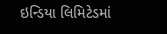ઇન્ડિયા લિમિટેડમાં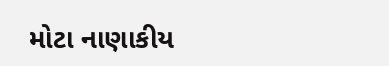મોટા નાણાકીય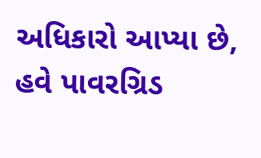અધિકારો આપ્યા છે, હવે પાવરગ્રિડ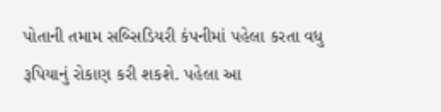પોતાની તમામ સબ્સિડિયરી કંપનીમાં પહેલા કરતા વધુ રૂપિયાનું રોકાણ કરી શકશે. પહેલા આ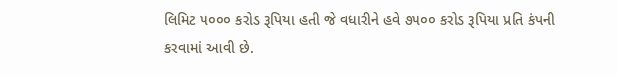લિમિટ ૫૦૦૦ કરોડ રૂપિયા હતી જે વધારીને હવે ૭૫૦૦ કરોડ રૂપિયા પ્રતિ કંપની કરવામાં આવી છે.